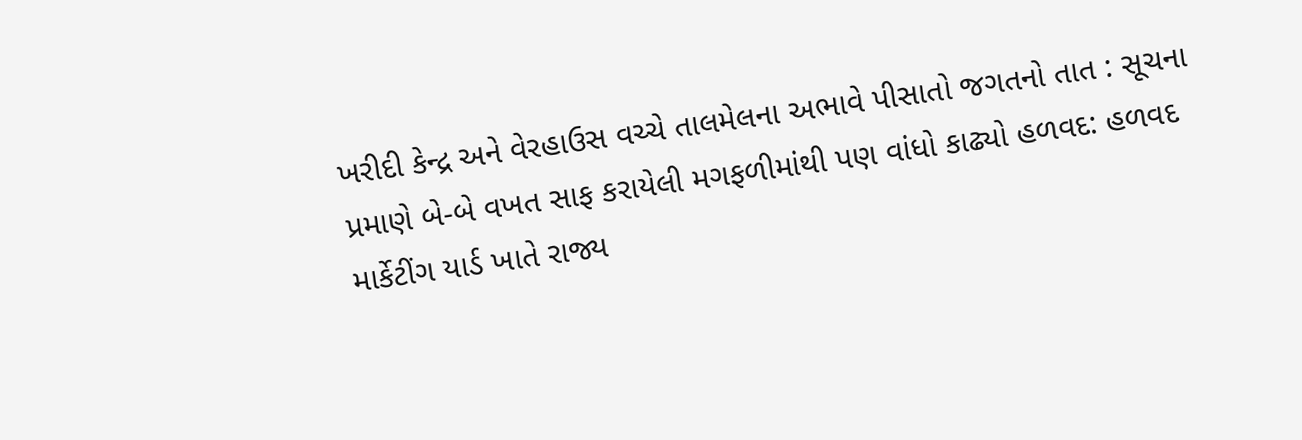ખરીદી કેન્દ્ર અને વેરહાઉસ વચ્ચે તાલમેલના અભાવે પીસાતો જગતનો તાત : સૂચના પ્રમાણે બે-બે વખત સાફ કરાયેલી મગફળીમાંથી પણ વાંધો કાઢ્યો હળવદ: હળવદ માર્કેટીંગ યાર્ડ ખાતે રાજ્ય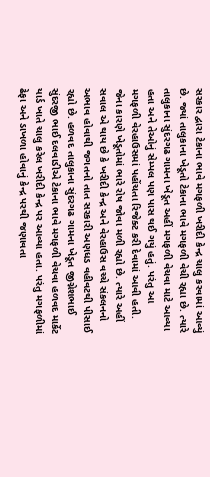સરકાર દ્વારા ટેકાના ભાવે મગફળી ખરીદી કેન્દ્ર ચાલુ કરવામાં આવ્યું છે. જ્યાં તાલુકાના ખેડૂતો ટેકાના ભાવે મગફળી વેચી રહ્યા છે. ત્યારે તાલુકાના સુંદરગઢ ગામના ખેડૂત અહીં મગફળી વેચવા માટે આવ્યા હતા અને તેઓનું સેમ્પલ પણ પાસ થઈ ગયું હતું. પરંતુ આ મગફળી વેરહાઉસમાં પહોંચતા રિજેક્ટ કરી દેવામાં આવી હતી. જેના કારણે ખેડૂતોમાં ભારે રોષ જોવા મળી રહ્યો છે. ત્યારે અહીં સવાલ એ થાય છે કે ખરીદી કેન્દ્ર અને વેરહાઉસ વચ્ચે સંકલનનો અભાવ હોવાથી જગતનો તાત સરકારી અણધડ વહીવટથી પીસાઈ રહ્યો છે. હળવદ તાલુકાના સુંદરગઢ ગામના ખેડૂત જીગ્નેશભાઈ સુંદરજી ભાઈ દલવાડીએ ટેકાના ભાવે મગફળી વેચવા હળવદ માર્કેટ યાર્ડ ખાતે ચાલુ કરેલ ખરીદી કેન્દ્ર પર આવ્યા હતા. પરંતુ મગફળીમાં ઢેફા અને ડાખળા હોવાનું કેન્દ્ર પરથી જણાવતા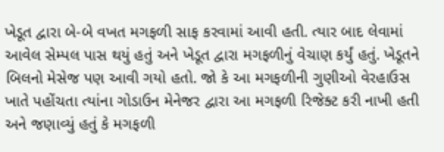ખેડૂત દ્વારા બે-બે વખત મગફળી સાફ કરવામાં આવી હતી. ત્યાર બાદ લેવામાં આવેલ સેમ્પલ પાસ થયું હતું અને ખેડૂત દ્વારા મગફળીનું વેચાણ કર્યું હતું. ખેડૂતને બિલનો મેસેજ પણ આવી ગયો હતો. જો કે આ મગફળીની ગુણીઓ વેરહાઉસ ખાતે પહોંચતા ત્યાંના ગોડાઉન મેનેજર દ્વારા આ મગફળી રિજેક્ટ કરી નાખી હતી અને જણાવ્યું હતું કે મગફળી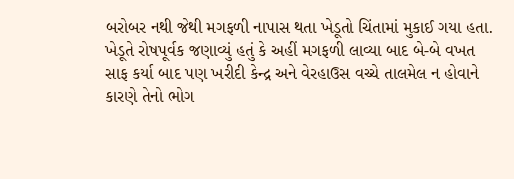બરોબર નથી જેથી મગફળી નાપાસ થતા ખેડૂતો ચિંતામાં મુકાઈ ગયા હતા. ખેડૂતે રોષપૂર્વક જણાવ્યું હતું કે અહીં મગફળી લાવ્યા બાદ બે-બે વખત સાફ કર્યા બાદ પણ ખરીદી કેન્દ્ર અને વેરહાઉસ વચ્ચે તાલમેલ ન હોવાને કારણે તેનો ભોગ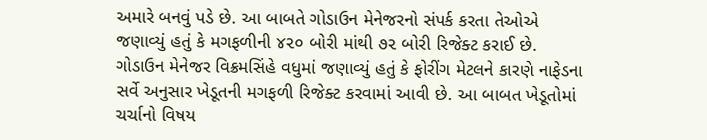અમારે બનવું પડે છે. આ બાબતે ગોડાઉન મેનેજરનો સંપર્ક કરતા તેઓએ જણાવ્યું હતું કે મગફળીની ૪૨૦ બોરી માંથી ૭૨ બોરી રિજેક્ટ કરાઈ છે. ગોડાઉન મેનેજર વિક્રમસિંહે વધુમાં જણાવ્યું હતું કે ફોરીંગ મેટલને કારણે નાફેડના સર્વે અનુસાર ખેડૂતની મગફળી રિજેક્ટ કરવામાં આવી છે. આ બાબત ખેડૂતોમાં ચર્ચાનો વિષય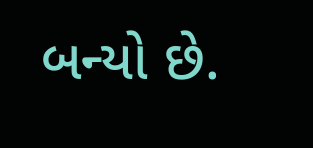બન્યો છે.